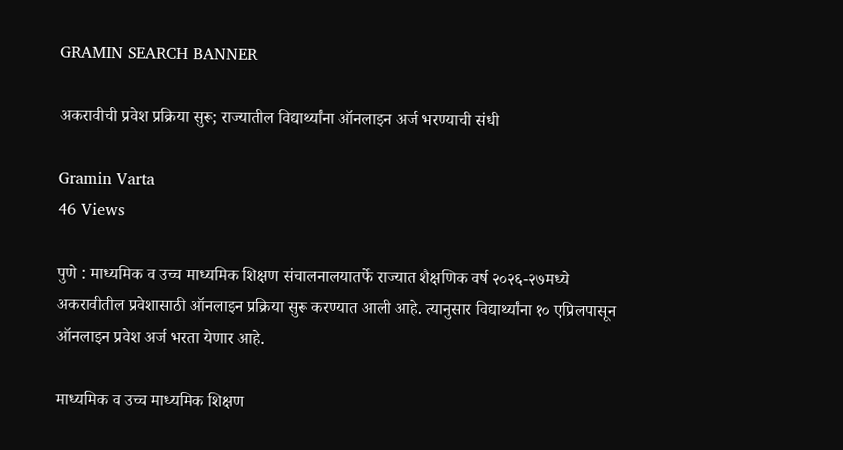GRAMIN SEARCH BANNER

अकरावीची प्रवेश प्रक्रिया सुरू; राज्यातील विद्यार्थ्यांना ऑनलाइन अर्ज भरण्याची संधी

Gramin Varta
46 Views

पुणे : माध्यमिक व उच्च माध्यमिक शिक्षण संचालनालयातर्फे राज्यात शैक्षणिक वर्ष २०२६-२७मध्ये अकरावीतील प्रवेशासाठी ऑनलाइन प्रक्रिया सुरू करण्यात आली आहे. त्यानुसार विद्यार्थ्यांना १० एप्रिलपासून ऑनलाइन प्रवेश अर्ज भरता येणार आहे.

माध्यमिक व उच्च माध्यमिक शिक्षण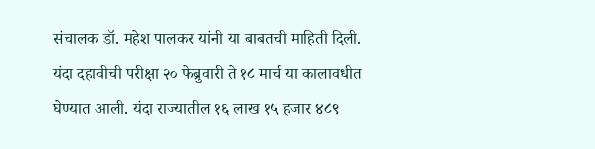संचालक डॉ. महेश पालकर यांनी या बाबतची माहिती दिली. यंदा दहावीची परीक्षा २० फेब्रुवारी ते १८ मार्च या कालावधीत घेण्यात आली. यंदा राज्यातील १६ लाख १५ हजार ४८९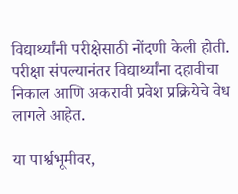विद्यार्थ्यांनी परीक्षेसाठी नोंदणी केली होती. परीक्षा संपल्यानंतर विद्यार्थ्यांना दहावीचा निकाल आणि अकरावी प्रवेश प्रक्रियेचे वेध लागले आहेत.

या पार्श्वभूमीवर,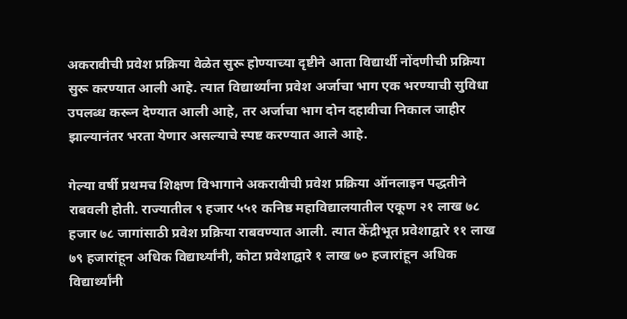अकरावीची प्रवेश प्रक्रिया वेळेत सुरू होण्याच्या दृष्टीने आता विद्यार्थी नोंदणीची प्रक्रिया सुरू करण्यात आली आहे. त्यात विद्यार्थ्यांना प्रवेश अर्जाचा भाग एक भरण्याची सुविधा उपलब्ध करून देण्यात आली आहे, तर अर्जाचा भाग दोन दहावीचा निकाल जाहीर झाल्यानंतर भरता येणार असल्याचे स्पष्ट करण्यात आले आहे.

गेल्या वर्षी प्रथमच शिक्षण विभागाने अकरावीची प्रवेश प्रक्रिया ऑनलाइन पद्धतीने राबवली होती. राज्यातील ९ हजार ५५१ कनिष्ठ महाविद्यालयातील एकूण २१ लाख ७८ हजार ७८ जागांसाठी प्रवेश प्रक्रिया राबवण्यात आली. त्यात केंद्रीभूत प्रवेशाद्वारे ११ लाख ७९ हजारांहून अधिक विद्यार्थ्यांनी, कोटा प्रवेशाद्वारे १ लाख ७० हजारांहून अधिक विद्यार्थ्यांनी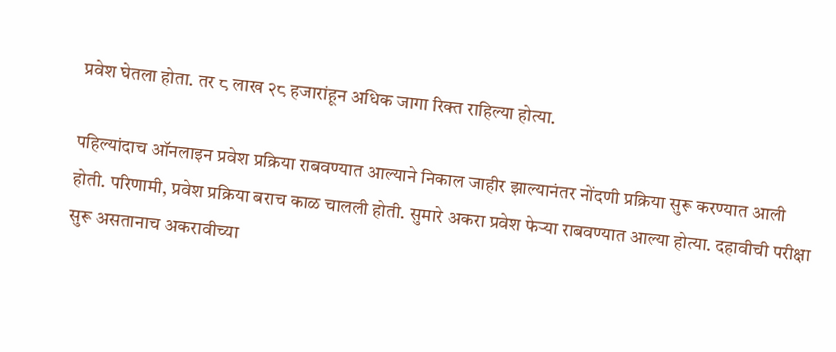प्रवेश घेतला होता. तर ८ लाख २८ हजारांहून अधिक जागा रिक्त राहिल्या होत्या.

पहिल्यांदाच ऑनलाइन प्रवेश प्रक्रिया राबवण्यात आल्याने निकाल जाहीर झाल्यानंतर नोंदणी प्रक्रिया सुरू करण्यात आली होती. परिणामी, प्रवेश प्रक्रिया बराच काळ चालली होती. सुमारे अकरा प्रवेश फेऱ्या राबवण्यात आल्या होत्या. दहावीची परीक्षा सुरू असतानाच अकरावीच्या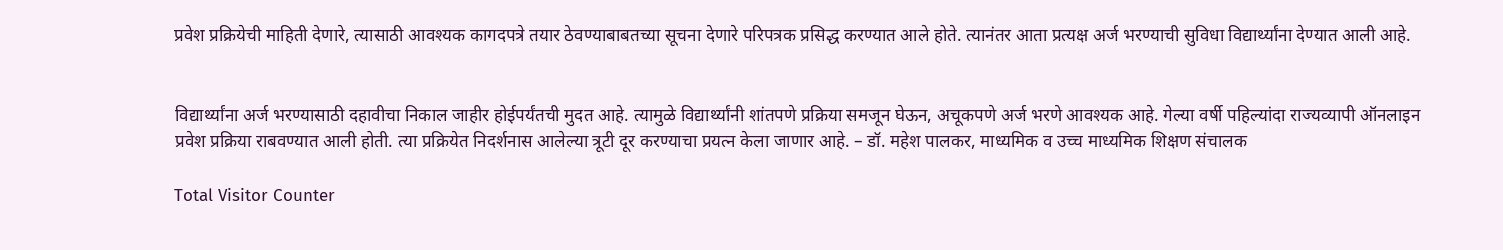प्रवेश प्रक्रियेची माहिती देणारे, त्यासाठी आवश्यक कागदपत्रे तयार ठेवण्याबाबतच्या सूचना देणारे परिपत्रक प्रसिद्ध करण्यात आले होते. त्यानंतर आता प्रत्यक्ष अर्ज भरण्याची सुविधा विद्यार्थ्यांना देण्यात आली आहे.


विद्यार्थ्यांना अर्ज भरण्यासाठी दहावीचा निकाल जाहीर होईपर्यंतची मुदत आहे. त्यामुळे विद्यार्थ्यांनी शांतपणे प्रक्रिया समजून घेऊन, अचूकपणे अर्ज भरणे आवश्यक आहे. गेल्या वर्षी पहिल्यांदा राज्यव्यापी ऑनलाइन प्रवेश प्रक्रिया राबवण्यात आली होती. त्या प्रक्रियेत निदर्शनास आलेल्या त्रूटी दूर करण्याचा प्रयत्न केला जाणार आहे. – डॉ. महेश पालकर, माध्यमिक व उच्च माध्यमिक शिक्षण संचालक

Total Visitor Counter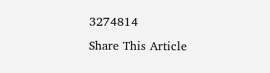3274814
Share This Article